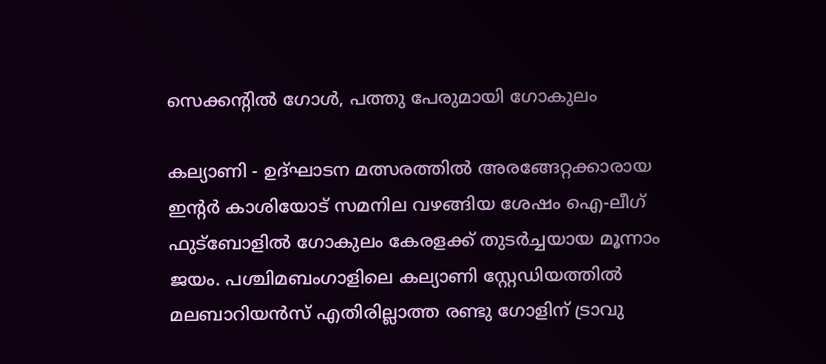സെക്കന്റില്‍ ഗോള്‍, പത്തു പേരുമായി ഗോകുലം

കല്യാണി - ഉദ്ഘാടന മത്സരത്തില്‍ അരങ്ങേറ്റക്കാരായ ഇന്റര്‍ കാശിയോട് സമനില വഴങ്ങിയ ശേഷം ഐ-ലീഗ് ഫുട്‌ബോളില്‍ ഗോകുലം കേരളക്ക് തുടര്‍ച്ചയായ മൂന്നാം ജയം. പശ്ചിമബംഗാളിലെ കല്യാണി സ്റ്റേഡിയത്തില്‍ മലബാറിയന്‍സ് എതിരില്ലാത്ത രണ്ടു ഗോളിന് ട്രാവു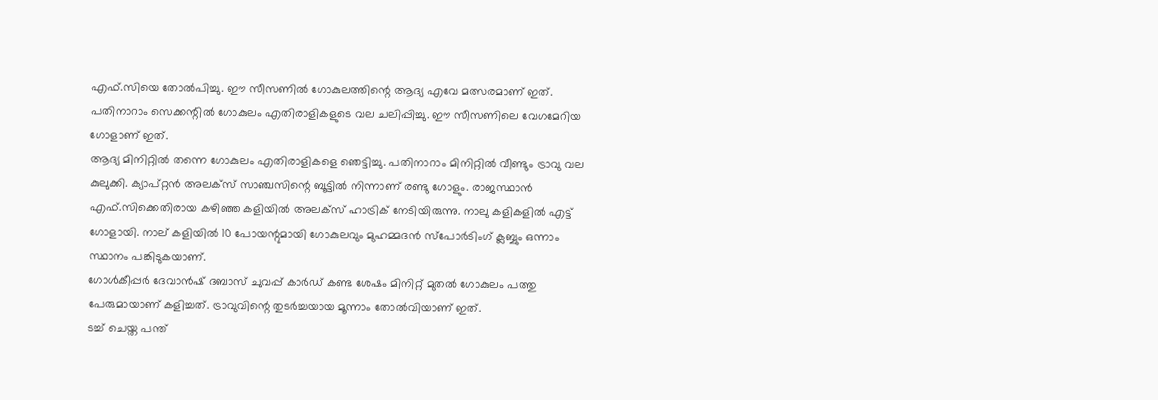എഫ്.സിയെ തോല്‍പിച്ചു. ഈ സീസണില്‍ ഗോകുലത്തിന്റെ ആദ്യ എവേ മത്സരമാണ് ഇത്. പതിനാറാം സെക്കന്റില്‍ ഗോകുലം എതിരാളികളുടെ വല ചലിപ്പിച്ചു. ഈ സീസണിലെ വേഗമേറിയ ഗോളാണ് ഇത്.
ആദ്യ മിനിറ്റില്‍ തന്നെ ഗോകുലം എതിരാളികളെ ഞെട്ടിച്ചു. പതിനാറാം മിനിറ്റില്‍ വീണ്ടും ട്രാവു വല കുലുക്കി. ക്യാപ്റ്റന്‍ അലക്‌സ് സാഞ്ചസിന്റെ ബൂട്ടില്‍ നിന്നാണ് രണ്ടു ഗോളും. രാജസ്ഥാന്‍ എഫ്.സിക്കെതിരായ കഴിഞ്ഞ കളിയില്‍ അലക്‌സ് ഹാട്രിക് നേടിയിരുന്നു. നാലു കളികളില്‍ എട്ട് ഗോളായി. നാല് കളിയില്‍ 10 പോയന്റുമായി ഗോകുലവും മുഹമ്മദന്‍ സ്‌പോര്‍ടിംഗ് ക്ലബ്ബും ഒന്നാം സ്ഥാനം പങ്കിടുകയാണ്.
ഗോള്‍കീപ്പര്‍ ദേവാന്‍ഷ് ദബാസ് ചുവപ്പ് കാര്‍ഡ് കണ്ട ശേഷം മിനിറ്റ് മുതല്‍ ഗോകുലം പത്തു പേരുമായാണ് കളിച്ചത്. ട്രാവുവിന്റെ തുടര്‍ച്ചയായ മൂന്നാം തോല്‍വിയാണ് ഇത്.
ടച്ച് ചെയ്ത പന്ത്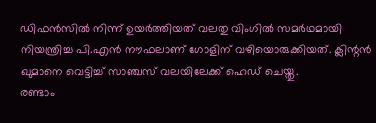ഡിഫന്‍സില്‍ നിന്ന് ഉയര്‍ത്തിയത് വലതു വിംഗില്‍ സമര്‍ഥമായി നിയന്ത്രിച്ച പി.എന്‍ നൗഫലാണ് ഗോളിന് വഴിയൊരുക്കിയത്. ക്ലിന്റന്‍ ഖുമാനെ വെട്ടിച്ച് സാഞ്ചസ് വലയിലേക്ക് ഹെഡ് ചെയ്തു.
രണ്ടാം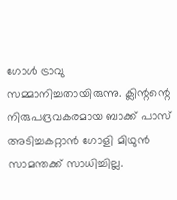ഗോള്‍ ട്രാവു സമ്മാനിച്ചതായിരുന്നു. ക്ലിന്റന്റെ നിരുപദ്രവകരമായ ബാക്ക് പാസ് അടിച്ചകറ്റാന്‍ ഗോളി മിഥുന്‍ സാമന്തക്ക് സാധിച്ചില്ല.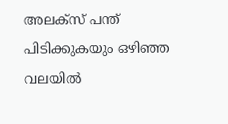അലക്‌സ് പന്ത് പിടിക്കുകയും ഒഴിഞ്ഞ വലയില്‍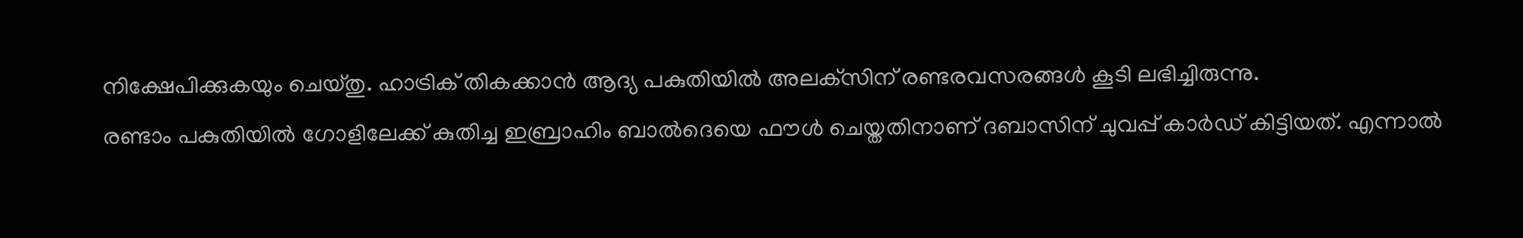നിക്ഷേപിക്കുകയും ചെയ്തു. ഹാട്രിക് തികക്കാന്‍ ആദ്യ പകുതിയില്‍ അലക്‌സിന് രണ്ടരവസരങ്ങള്‍ കൂടി ലഭിച്ചിരുന്നു.
രണ്ടാം പകുതിയില്‍ ഗോളിലേക്ക് കുതിച്ച ഇബ്രാഹിം ബാല്‍ദെയെ ഫൗള്‍ ചെയ്തതിനാണ് ദബാസിന് ചുവപ്പ് കാര്‍ഡ് കിട്ടിയത്. എന്നാല്‍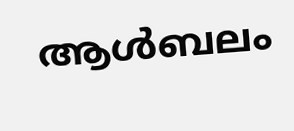ആള്‍ബലം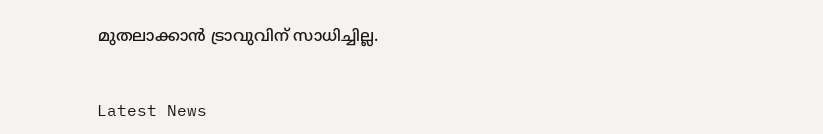മുതലാക്കാന്‍ ട്രാവുവിന് സാധിച്ചില്ല.


Latest News